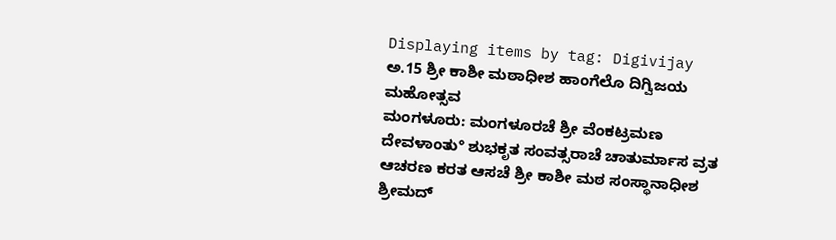Displaying items by tag: Digivijay
ಅ.15 ಶ್ರೀ ಕಾಶೀ ಮಠಾಧೀಶ ಹಾಂಗೆಲೊ ದಿಗ್ವಿಜಯ ಮಹೋತ್ಸವ
ಮಂಗಳೂರು: ಮಂಗಳೂರಚೆ ಶ್ರೀ ವೆಂಕಟ್ರಮಣ ದೇವಳಾಂತು° ಶುಭಕೃತ ಸಂವತ್ಸರಾಚೆ ಚಾತುರ್ಮಾಸ ವ್ರತ ಆಚರಣ ಕರತ ಆಸಚೆ ಶ್ರೀ ಕಾಶೀ ಮಠ ಸಂಸ್ಥಾನಾಧೀಶ ಶ್ರೀಮದ್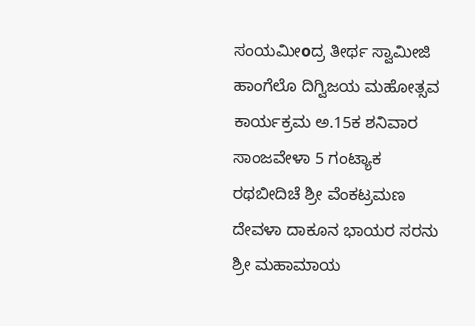ಸಂಯಮೀοದ್ರ ತೀರ್ಥ ಸ್ವಾಮೀಜಿ ಹಾಂಗೆಲೊ ದಿಗ್ವಿಜಯ ಮಹೋತ್ಸವ ಕಾರ್ಯಕ್ರಮ ಅ.15ಕ ಶನಿವಾರ ಸಾಂಜವೇಳಾ 5 ಗಂಟ್ಯಾಕ ರಥಬೀದಿಚೆ ಶ್ರೀ ವೆಂಕಟ್ರಮಣ ದೇವಳಾ ದಾಕೂನ ಭಾಯರ ಸರನು ಶ್ರೀ ಮಹಾಮಾಯ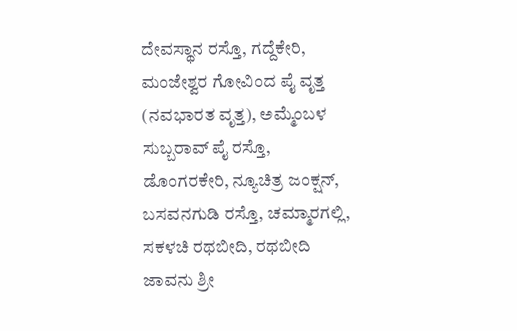ದೇವಸ್ಥಾನ ರಸ್ತೊ, ಗದ್ದೆಕೇರಿ, ಮಂಜೇಶ್ವರ ಗೋವಿಂದ ಪೈ ವೃತ್ತ (ನವಭಾರತ ವೃತ್ತ), ಅಮ್ಮೆಂಬಳ ಸುಬ್ಬರಾವ್ ಪೈ ರಸ್ತೊ, ಡೊಂಗರಕೇರಿ, ನ್ಯೂಚಿತ್ರ ಜಂಕ್ಷನ್, ಬಸವನಗುಡಿ ರಸ್ತೊ, ಚಮ್ಮಾರಗಲ್ಲಿ, ಸಕಳಚಿ ರಥಬೀದಿ, ರಥಬೀದಿ ಜಾವನು ಶ್ರೀ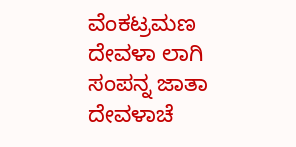ವೆಂಕಟ್ರಮಣ ದೇವಳಾ ಲಾಗಿ ಸಂಪನ್ನ ಜಾತಾ ದೇವಳಾಚೆ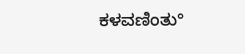ಕಳವಣಿಂತು°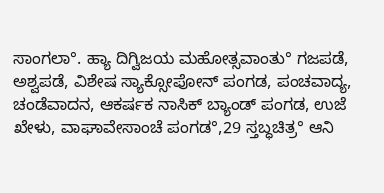ಸಾಂಗಲಾ°. ಹ್ಯಾ ದಿಗ್ವಿಜಯ ಮಹೋತ್ಸವಾಂತು° ಗಜಪಡೆ, ಅಶ್ವಪಡೆ, ವಿಶೇಷ ಸ್ಯಾಕ್ಸೋಪೋನ್ ಪಂಗಡ, ಪಂಚವಾದ್ಯ, ಚಂಡೆವಾದನ, ಆಕರ್ಷಕ ನಾಸಿಕ್ ಬ್ಯಾಂಡ್ ಪಂಗಡ, ಉಜೆ ಖೇಳು, ವಾಘಾವೇಸಾಂಚೆ ಪಂಗಡ°,29 ಸ್ತಬ್ಧಚಿತ್ರ° ಆನಿ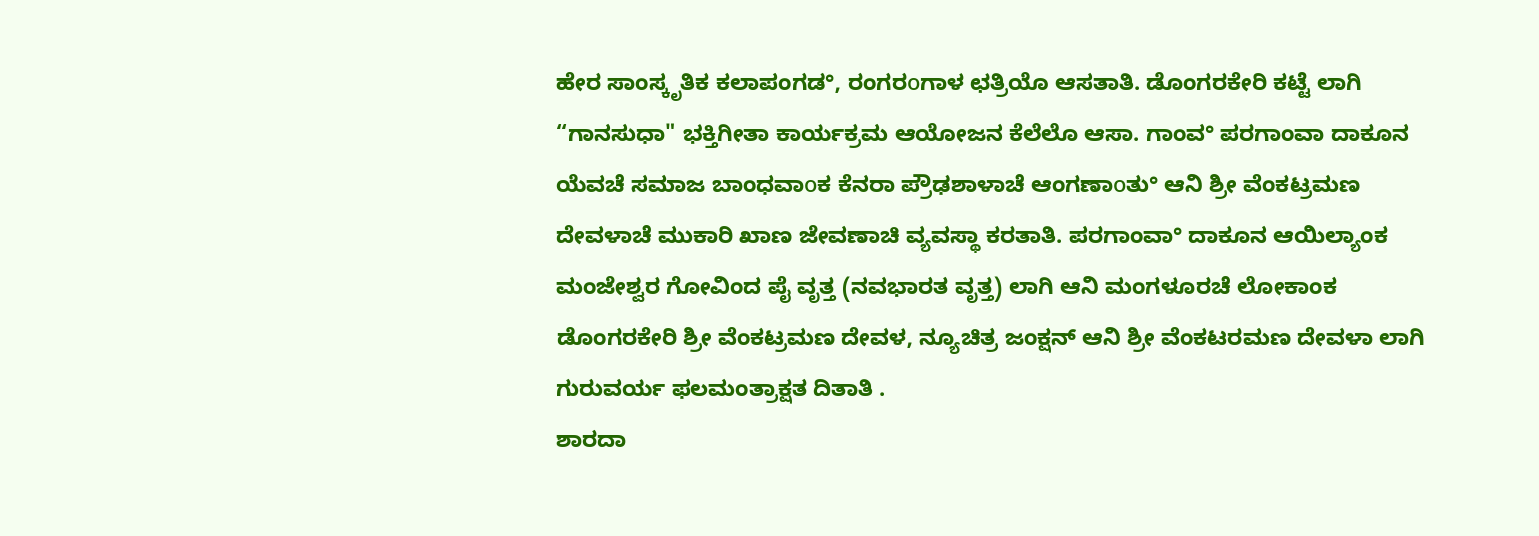ಹೇರ ಸಾಂಸ್ಕೃತಿಕ ಕಲಾಪಂಗಡ°, ರಂಗರοಗಾಳ ಛತ್ರಿಯೊ ಆಸತಾತಿ. ಡೊಂಗರಕೇರಿ ಕಟ್ಟೆ ಲಾಗಿ “ಗಾನಸುಧಾ" ಭಕ್ತಿಗೀತಾ ಕಾರ್ಯಕ್ರಮ ಆಯೋಜನ ಕೆಲೆಲೊ ಆಸಾ. ಗಾಂವ° ಪರಗಾಂವಾ ದಾಕೂನ ಯೆವಚೆ ಸಮಾಜ ಬಾಂಧವಾοಕ ಕೆನರಾ ಪ್ರೌಢಶಾಳಾಚೆ ಆಂಗಣಾοತು° ಆನಿ ಶ್ರೀ ವೆಂಕಟ್ರಮಣ ದೇವಳಾಚೆ ಮುಕಾರಿ ಖಾಣ ಜೇವಣಾಚಿ ವ್ಯವಸ್ಥಾ ಕರತಾತಿ. ಪರಗಾಂವಾ° ದಾಕೂನ ಆಯಿಲ್ಯಾಂಕ ಮಂಜೇಶ್ವರ ಗೋವಿಂದ ಪೈ ವೃತ್ತ (ನವಭಾರತ ವೃತ್ತ) ಲಾಗಿ ಆನಿ ಮಂಗಳೂರಚೆ ಲೋಕಾಂಕ ಡೊಂಗರಕೇರಿ ಶ್ರೀ ವೆಂಕಟ್ರಮಣ ದೇವಳ, ನ್ಯೂಚಿತ್ರ ಜಂಕ್ಷನ್ ಆನಿ ಶ್ರೀ ವೆಂಕಟರಮಣ ದೇವಳಾ ಲಾಗಿ ಗುರುವರ್ಯ ಫಲಮಂತ್ರಾಕ್ಷತ ದಿತಾತಿ .
ಶಾರದಾ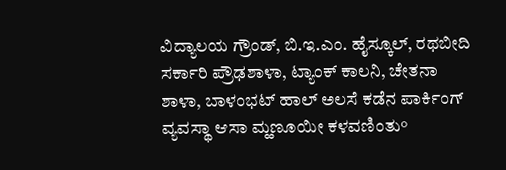ವಿದ್ಯಾಲಯ ಗ್ರೌಂಡ್, ಬಿ.ಇ.ಎಂ. ಹೈಸ್ಕೂಲ್, ರಥಬೀದಿ ಸರ್ಕಾರಿ ಪ್ರೌಢಶಾಳಾ, ಟ್ಯಾಂಕ್ ಕಾಲನಿ, ಚೇತನಾ ಶಾಳಾ, ಬಾಳಂಭಟ್ ಹಾಲ್ ಅಲಸೆ ಕಡೆನ ಪಾರ್ಕಿಂಗ್ ವ್ಯವಸ್ಥಾ ಆಸಾ ಮ್ಹಣೂಯೀ ಕಳವಣಿಂತು°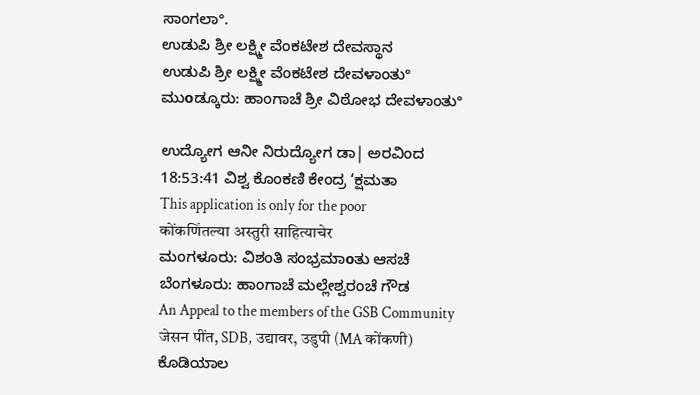ಸಾಂಗಲಾ°.
ಉಡುಪಿ ಶ್ರೀ ಲಕ್ಷ್ಮೀ ವೆಂಕಟೇಶ ದೇವಸ್ಥಾನ
ಉಡುಪಿ ಶ್ರೀ ಲಕ್ಷ್ಮೀ ವೆಂಕಟೇಶ ದೇವಳಾಂತು°
ಮುοಡ್ಕೂರು: ಹಾಂಗಾಚೆ ಶ್ರೀ ವಿಠೋಭ ದೇವಳಾಂತು°

ಉದ್ಯೋಗ ಆನೀ ನಿರುದ್ಯೋಗ ಡಾ| ಅರವಿಂದ
18:53:41 ವಿಶ್ವ ಕೊಂಕಣಿ ಕೇಂದ್ರ ‘ಕ್ಷಮತಾ
This application is only for the poor
कोंकणिंतल्या अस्तुरी साहित्याचेर
ಮಂಗಳೂರು: ವಿಶಂತಿ ಸಂಭ್ರಮಾοತು ಆಸಚೆ
ಬೆಂಗಳೂರು: ಹಾಂಗಾಚೆ ಮಲ್ಲೇಶ್ವರಂಚೆ ಗೌಡ
An Appeal to the members of the GSB Community
जेसन पींत, SDB, उद्यावर, उडुपी (MA कोंकणी)
ಕೊಡಿಯಾಲ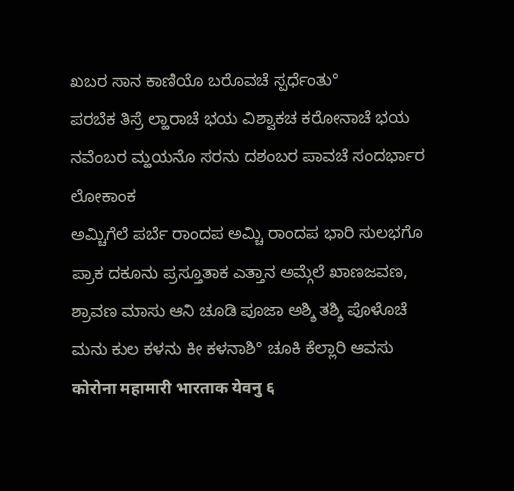ಖಬರ ಸಾನ ಕಾಣಿಯೊ ಬರೊವಚೆ ಸ್ಪರ್ಧೆಂತು°
ಪರಬೆಕ ತಿಸ್ರೆ ಲ್ಹಾರಾಚೆ ಭಯ ವಿಶ್ವಾಕಚ ಕರೋನಾಚೆ ಭಯ
ನವೆಂಬರ ಮ್ಹಯನೊ ಸರನು ದಶಂಬರ ಪಾವಚೆ ಸಂದರ್ಭಾರ ಲೋಕಾಂಕ
ಅಮ್ಚಿಗೆಲೆ ಪರ್ಬೆ ರಾಂದಪ ಅಮ್ಚಿ ರಾಂದಪ ಭಾರಿ ಸುಲಭಗೊ
ಪ್ರಾಕ ದಕೂನು ಪ್ರಸ್ತೂತಾಕ ಎತ್ತಾನ ಅಮ್ಗೆಲೆ ಖಾಣಜವಣ,
ಶ್ರಾವಣ ಮಾಸು ಆನಿ ಚೂಡಿ ಪೂಜಾ ಅಶ್ಶಿ ತಶ್ಶಿ ಪೊಳೊಚೆ
ಮನು ಕುಲ ಕಳನು ಕೀ ಕಳನಾಶಿ° ಚೂಕಿ ಕೆಲ್ಲಾರಿ ಆವಸು
कोरोना महामारी भारताक येवनु ६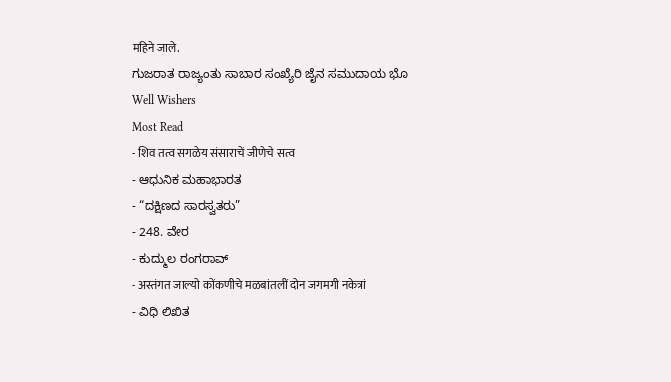महिने जाले.
ಗುಜರಾತ ರಾಜ್ಯಂತು ಸಾಬಾರ ಸಂಖ್ಯೆರಿ ಜೈನ ಸಮುದಾಯ ಭೊ
Well Wishers
Most Read
- शिव तत्व सगळेय संसाराचें जीणेचे सत्व
- ಆಧುನಿಕ ಮಹಾಭಾರತ
- “ದಕ್ಷಿಣದ ಸಾರಸ್ವತರು”
- 248. ವೇರ
- ಕುದ್ಮುಲ ರಂಗರಾವ್
- अस्तंगत जाल्यो कोंकणीचे मळबांतलीं दोन जगमगी नकेत्रां
- ವಿಧಿ ಲಿಖಿತ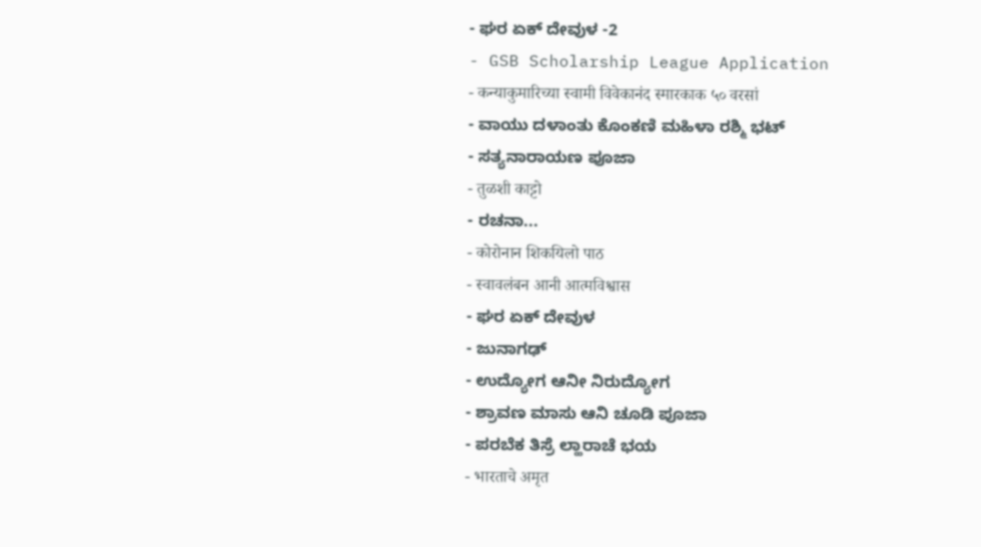- ಘರ ಏಕ್ ದೇವುಳ -2
- GSB Scholarship League Application
- कन्याकुमारिच्या स्वामी विवेकानंद स्मारकाक ५० वरसां
- ವಾಯು ದಳಾಂತು ಕೊಂಕಣಿ ಮಹಿಳಾ ರಶ್ಮಿ ಭಟ್
- ಸತ್ಯನಾರಾಯಣ ಪೂಜಾ
- तुळशी काट्टो
- ರಚನಾ...
- कोरोनान शिकयिलो पाठ
- स्वावलंबन आनी आत्मविश्वास
- ಘರ ಏಕ್ ದೇವುಳ
- ಜುನಾಗಢ್
- ಉದ್ಯೋಗ ಆನೀ ನಿರುದ್ಯೋಗ
- ಶ್ರಾವಣ ಮಾಸು ಆನಿ ಚೂಡಿ ಪೂಜಾ
- ಪರಬೆಕ ತಿಸ್ರೆ ಲ್ಹಾರಾಚೆ ಭಯ
- भारताचे अमृत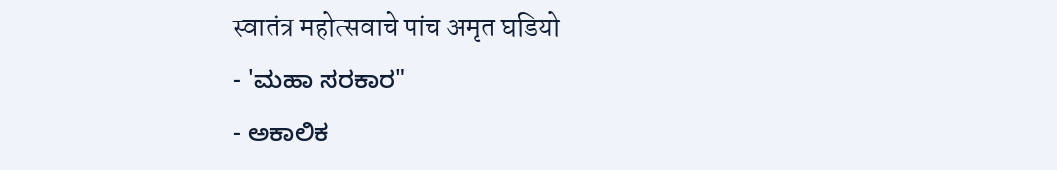स्वातंत्र महोत्सवाचे पांच अमृत घडियो
- 'ಮಹಾ ಸರಕಾರ"
- ಅಕಾಲಿಕ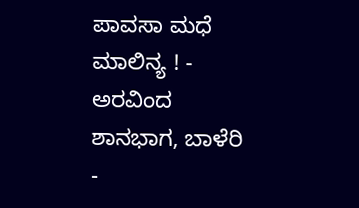ಪಾವಸಾ ಮಧೆ ಮಾಲಿನ್ಯ ! - ಅರವಿಂದ ಶಾನಭಾಗ, ಬಾಳೆರಿ
-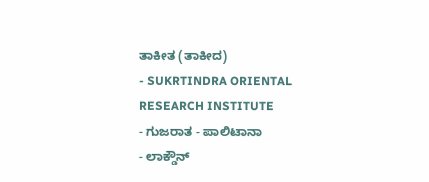ತಾಕೀತ (ತಾಕೀದ)
- SUKRTINDRA ORIENTAL RESEARCH INSTITUTE
- ಗುಜರಾತ - ಪಾಲಿಟಾನಾ
- ಲಾಕ್ಡೌನ್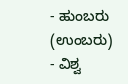- ಹುಂಬರು (ಉಂಬರು)
- ವಿಶ್ವ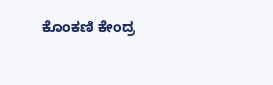ಕೊಂಕಣಿ ಕೇಂದ್ರ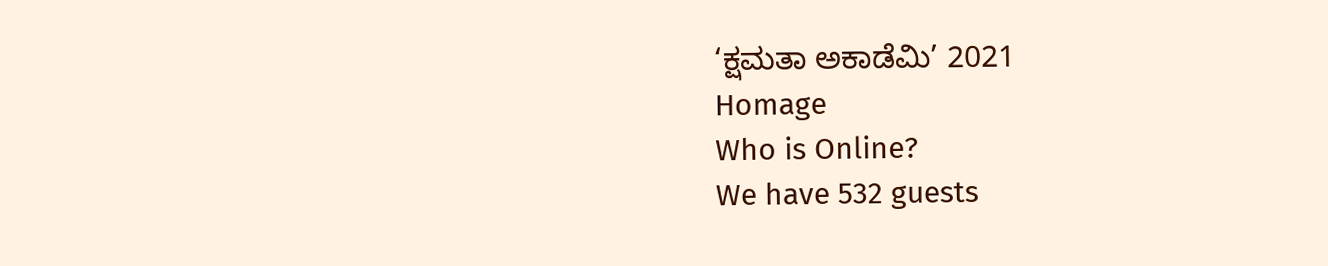‘ಕ್ಷಮತಾ ಅಕಾಡೆಮಿ’ 2021
Homage
Who is Online?
We have 532 guests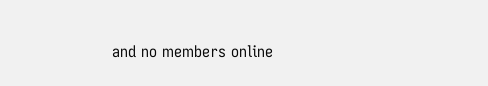and no members online